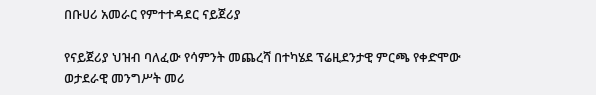በቡሀሪ አመራር የምተተዳደር ናይጀሪያ

የናይጀሪያ ህዝብ ባለፈው የሳምንት መጨረሻ በተካሄደ ፕሬዚደንታዊ ምርጫ የቀድሞው ወታደራዊ መንግሥት መሪ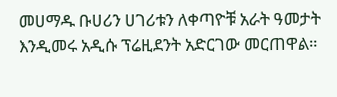መሀማዱ ቡሀሪን ሀገሪቱን ለቀጣዮቹ አራት ዓመታት እንዲመሩ አዲሱ ፕሬዚደንት አድርገው መርጠዋል።